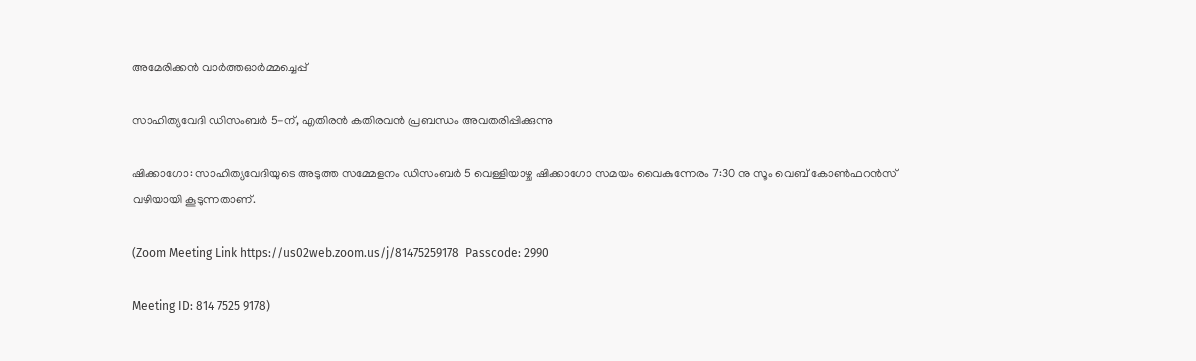അമേരിക്കൻ വാർത്തഓർമ്മച്ചെപ്പ്

സാഹിത്യവേദി ഡിസംബർ 5-ന്, എതിരൻ കതിരവൻ പ്രബന്ധം അവതരിപ്പിക്കുന്നു

ഷിക്കാഗോ: സാഹിത്യവേദിയുടെ അടുത്ത സമ്മേളനം ഡിസംബർ 5 വെള്ളിയാഴ്ച ഷിക്കാഗോ സമയം വൈകുന്നേരം 7:30 നു സൂം വെബ് കോൺഫറൻസ് വഴിയായി കൂടുന്നതാണ്.

(Zoom Meeting Link https://us02web.zoom.us/j/81475259178  Passcode: 2990

Meeting ID: 814 7525 9178)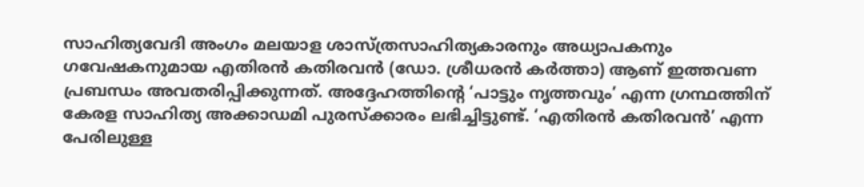സാഹിത്യവേദി അംഗം മലയാള ശാസ്ത്രസാഹിത്യകാരനും അധ്യാപകനും ഗവേഷകനുമായ എതിരൻ കതിരവൻ (ഡോ. ശ്രീധരൻ കർത്താ) ആണ് ഇത്തവണ പ്രബന്ധം അവതരിപ്പിക്കുന്നത്. അദ്ദേഹത്തിന്റെ ‘പാട്ടും നൃത്തവും’ എന്ന ഗ്രന്ഥത്തിന് കേരള സാഹിത്യ അക്കാഡമി പുരസ്ക്കാരം ലഭിച്ചിട്ടുണ്ട്. ‘എതിരൻ കതിരവൻ’ എന്ന പേരിലുള്ള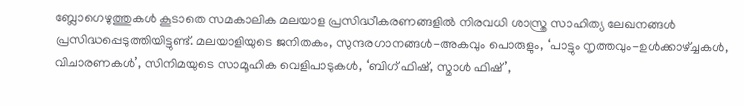ബ്ലോഗെഴുത്തുകൾ കൂടാതെ സമകാലിക മലയാള പ്രസിദ്ധീകരണങ്ങളിൽ നിരവധി ശാസ്ത്ര സാഹിത്യ ലേഖനങ്ങൾ പ്രസിദ്ധപ്പെടുത്തിയിട്ടുണ്ട്. മലയാളിയുടെ ജനിതകം, സുന്ദരഗാനങ്ങൾ-അകവും പൊരുളും, ‘പാട്ടും നൃത്തവും-ഉൾക്കാഴ്ച്ചകൾ, വിചാരണകൾ’, സിനിമയുടെ സാമൂഹിക വെളിപാടുകൾ, ‘ബിഗ് ഫിഷ്, സ്മാൾ ഫിഷ്’,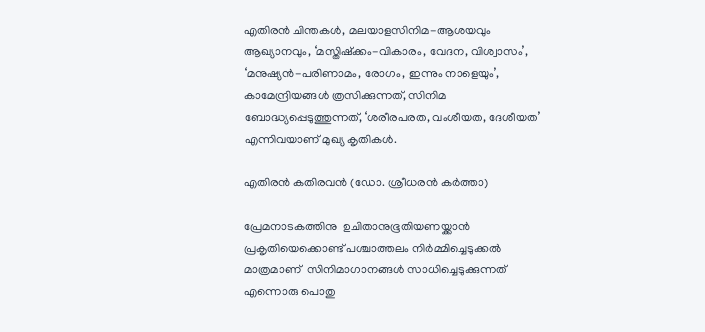എതിരൻ ചിന്തകൾ, മലയാളസിനിമ-ആശയവും ആഖ്യാനവും, ‘മസ്തിഷ്ക്കം-വികാരം, വേദന, വിശ്വാസം’, ‘മനുഷ്യൻ-പരിണാമം, രോഗം, ഇന്നും നാളെയും’, കാമേന്ദ്രിയങ്ങൾ ത്രസിക്കുന്നത്, സിനിമ ബോദ്ധ്യപ്പെടുത്തുന്നത്, ‘ശരീരപരത, വംശീയത, ദേശീയത’ എന്നിവയാണ് മുഖ്യ കൃതികൾ.

എതിരൻ കതിരവൻ (ഡോ. ശ്രീധരൻ കർത്താ)

പ്രേമനാടകത്തിനു  ഉചിതാനുഭൂതിയണയ്ക്കാൻ  പ്രകൃതിയെക്കൊണ്ട് പശ്ചാത്തലം നിർമ്മിച്ചെടുക്കൽ  മാത്രമാണ്  സിനിമാഗാനങ്ങൾ സാധിച്ചെടുക്കുന്നത് എന്നൊരു പൊതു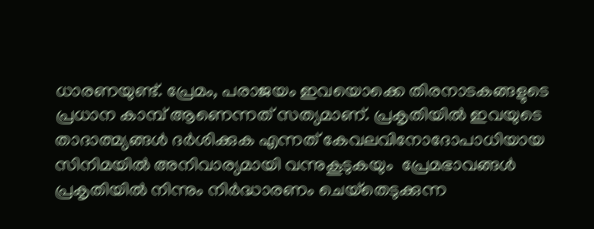ധാരണയുണ്ട്. പ്രേമം, പരാജയം ഇവയൊക്കെ തിരനാടകങ്ങളുടെ പ്രധാന കാമ്പ് ആണെന്നത് സത്യമാണ്. പ്രകൃതിയിൽ ഇവയുടെ താദാത്മ്യങ്ങൾ ദർശിക്കുക എന്നത് കേവലവിനോദോപാധിയായ സിനിമയിൽ അനിവാര്യമായി വന്നുകൂടുകയും  പ്രേമഭാവങ്ങൾ പ്രകൃതിയിൽ നിന്നും നിർദ്ധാരണം ചെയ്‌തെടുക്കുന്ന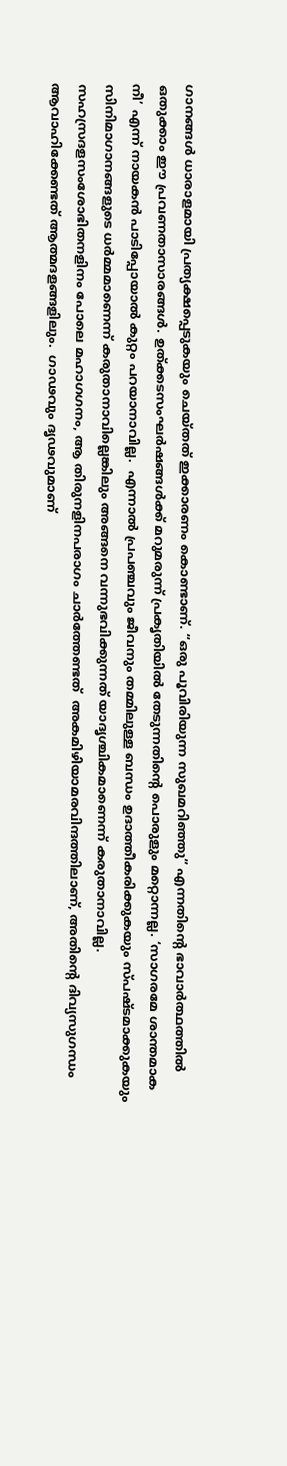ഗാനങ്ങൾ ധാരാളമായി പ്രത്യക്ഷപ്പെടുകയും ചെയ്തത് ഇക്കാരണം കൊണ്ടാണ്. “ഒരു പൂവിരിയുന്ന സുഖമറിഞ്ഞു” എന്നതിന്റെ ഭാവാർത്ഥത്തിൽ ഒതുക്കാം ഈ പ്രവണതാസാരങ്ങൾ. ഉത്ക്കടസംഘർഷങ്ങൾക്ക് മറുമരുന്ന് പ്രകൃതിയിൽ തേടുന്നതിന്റെ പൊരുളും മറ്റൊന്നല്ല. ‘സാഗരമേ ശാന്തമാക നീ’ എന്ന് നായകൻ പാടിപ്പോയാൽ കുറ്റം പറയാനാവില്ല.  എന്നാൽ പ്രപഞ്ചവും ജീവനും തമ്മിലുള്ള ബന്ധം ഉദാത്തീകരിക്കുകയും സ്പഷ്ടമാക്കുകയും സിനിമാഗാനങ്ങളുടെ ധർമ്മമാണെന്ന് കരുതാനാവില്ലെങ്കിലും അങ്ങനെ വന്നുഭവിക്കുന്നത് യാദൃശ്ചികമാണെന്ന് കരുതാനാവില്ല.   സഹസ്രദളസംശോഭിതനളിനം പോലെ മഹാഗഗനം, ആ തിരുനളിനപരാഗം ചാർത്തേണ്ടത്  അകമിഴിയാമരവിന്ദത്തിലാണ്, അതിന്റെ ദിവ്യസുഗന്ധം ആവാഹിക്കേണ്ടത് ആത്മദളങ്ങളിലും.  ഗാഢവും ദൃഢവുമാണ്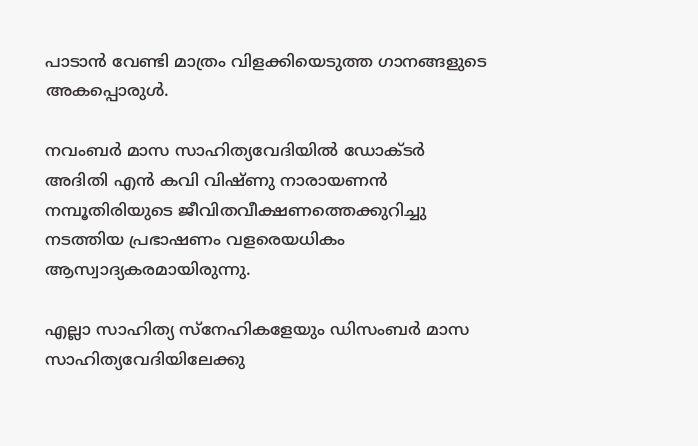പാടാൻ വേണ്ടി മാത്രം വിളക്കിയെടുത്ത ഗാനങ്ങളുടെ അകപ്പൊരുൾ.

നവംബർ മാസ സാഹിത്യവേദിയിൽ ഡോക്ടർ അദിതി എൻ കവി വിഷ്ണു നാരായണൻ നമ്പൂതിരിയുടെ ജീവിതവീക്ഷണത്തെക്കുറിച്ചു നടത്തിയ പ്രഭാഷണം വളരെയധികം ആസ്വാദ്യകരമായിരുന്നു.

എല്ലാ സാഹിത്യ സ്നേഹികളേയും ഡിസംബർ മാസ സാഹിത്യവേദിയിലേക്കു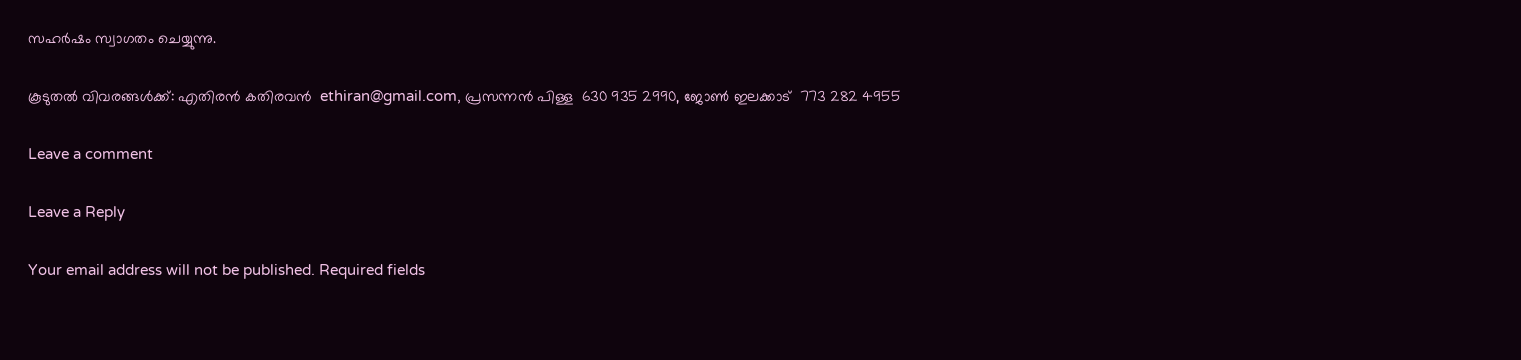സഹർഷം സ്വാഗതം ചെയ്യുന്നു.

കൂടുതൽ വിവരങ്ങൾക്ക്: എതിരൻ കതിരവൻ  ethiran@gmail.com, പ്രസന്നൻ പിള്ള  630 935 2990, ജോൺ ഇലക്കാട്  773 282 4955

Leave a comment

Leave a Reply

Your email address will not be published. Required fields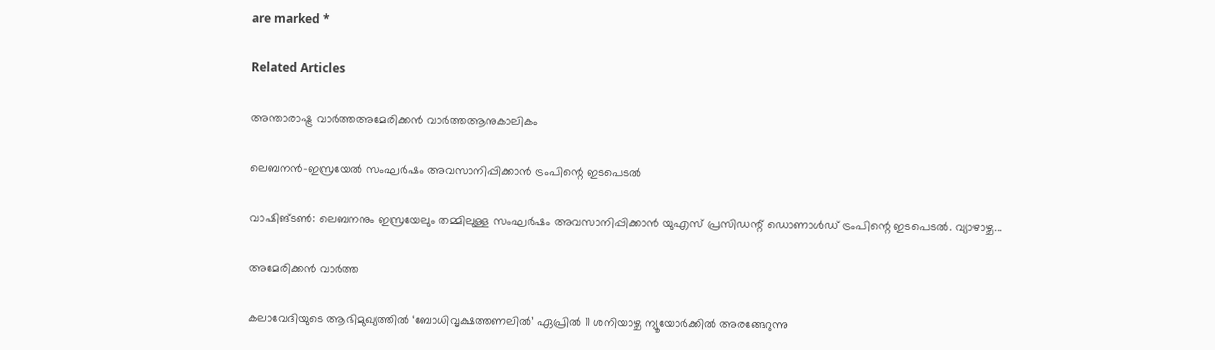are marked *

Related Articles

അന്താരാഷ്ട്ര വാർത്തഅമേരിക്കൻ വാർത്തആനുകാലികം

ലെബനന്‍-ഇസ്രയേല്‍ സംഘര്‍ഷം അവസാനിപ്പിക്കാന്‍ ട്രംപിന്റെ ഇടപെടല്‍

വാഷിങ്ടൺ: ലെബനനും ഇസ്രയേലും തമ്മിലുള്ള സംഘർഷം അവസാനിപ്പിക്കാൻ യുഎസ് പ്രസിഡന്റ് ഡൊണാൾഡ് ട്രംപിന്റെ ഇടപെടൽ. വ്യാഴാഴ്ച...

അമേരിക്കൻ വാർത്ത

കലാവേദിയുടെ ആഭിമുഖ്യത്തില്‍ ‘ബോധിവൃക്ഷത്തണലില്‍’ ഏപ്രില്‍ 11 ശനിയാഴ്ച ന്യൂയോര്‍ക്കില്‍ അരങ്ങേറുന്നു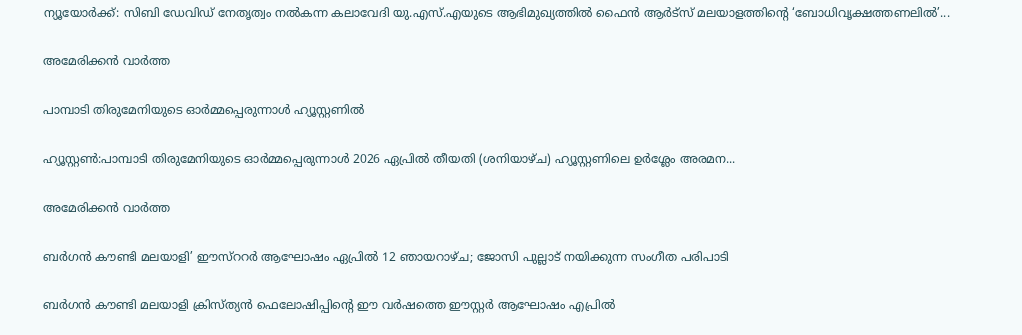ന്യൂയോര്‍ക്ക്: സിബി ഡേവിഡ് നേതൃത്വം നല്‍കന്ന കലാവേദി യു.എസ്.എയുടെ ആഭിമുഖ്യത്തില്‍ ഫൈന്‍ ആര്‍ട്‌സ് മലയാളത്തിന്റെ ‘ബോധിവൃക്ഷത്തണലില്‍’...

അമേരിക്കൻ വാർത്ത

പാമ്പാടി തിരുമേനിയുടെ ഓർമ്മപ്പെരുന്നാൾ ഹ്യൂസ്റ്റണിൽ

ഹ്യൂസ്റ്റൺ:പാമ്പാടി തിരുമേനിയുടെ ഓർമ്മപ്പെരുന്നാൾ 2026 ഏപ്രിൽ തീയതി (ശനിയാഴ്ച) ഹ്യൂസ്റ്റണിലെ ഉർശ്ലേം അരമന...

അമേരിക്കൻ വാർത്ത

ബര്‍ഗന്‍ കൗണ്ടി മലയാളി’ ഈസ്‌ററര്‍ ആഘോഷം ഏപ്രില്‍ 12 ഞായറാഴ്ച; ജോസി പുല്ലാട് നയിക്കുന്ന സംഗീത പരിപാടി

ബര്‍ഗന്‍ കൗണ്ടി മലയാളി ക്രിസ്ത്യന്‍ ഫെലോഷിപ്പിന്റെ ഈ വര്‍ഷത്തെ ഈസ്റ്റര്‍ ആഘോഷം എപ്രില്‍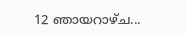12 ഞായറാഴ്ച...